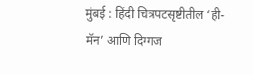मुंबई : हिंदी चित्रपटसृष्टीतील ‘ही-मॅन’ आणि दिग्गज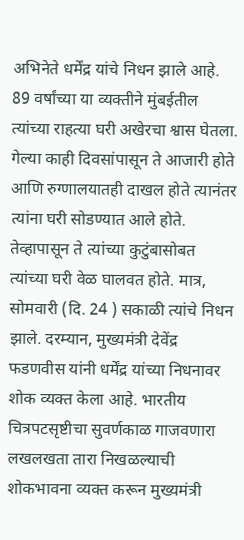अभिनेते धर्मेंद्र यांचे निधन झाले आहे. 89 वर्षांच्या या व्यक्तीने मुंबईतील त्यांच्या राहत्या घरी अखेरचा श्वास घेतला. गेल्या काही दिवसांपासून ते आजारी होते आणि रुग्णालयातही दाखल होते त्यानंतर त्यांना घरी सोडण्यात आले होते. तेव्हापासून ते त्यांच्या कुटुंबासोबत त्यांच्या घरी वेळ घालवत होते. मात्र, सोमवारी (दि. 24 ) सकाळी त्यांचे निधन झाले. दरम्यान, मुख्यमंत्री देवेंद्र फडणवीस यांनी धर्मेंद्र यांच्या निधनावर शोक व्यक्त केला आहे. भारतीय चित्रपटसृष्टीचा सुवर्णकाळ गाजवणारा लखलखता तारा निखळल्याची शोकभावना व्यक्त करून मुख्यमंत्री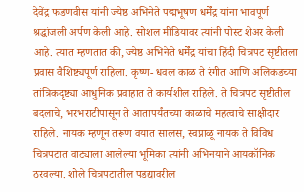देवेंद्र फडणवीस यांनी ज्येष्ठ अभिनेते पद्मभूषण धर्मेंद्र यांना भावपूर्ण श्रद्धांजली अर्पण केली आहे. सोशल मीडियावर त्यांनी पोस्ट शेअर केली आहे. त्यात म्हणतात की, ज्येष्ठ अभिनेते धर्मेंद्र यांचा हिंदी चित्रपट सृष्टीतला प्रवास वैशिष्ट्यपूर्ण राहिला. कृष्ण- धवल काळ ते रंगीत आणि अलिकडच्या तांत्रिकदृष्ट्या आधुनिक प्रवाहात ते कार्यशील राहिले. ते चित्रपट सृष्टीतील बदलाचे, भरभराटीपासून ते आतापर्यंतच्या काळाचे महत्वाचे साक्षीदार राहिले. नायक म्हणून तरूण वयात सालस, स्वप्नाळू नायक ते विविध चित्रपटात वाट्याला आलेल्या भूमिका त्यांनी अभिनयाने आयकॉनिक ठरवल्या. शोले चित्रपटातील पडद्यावरील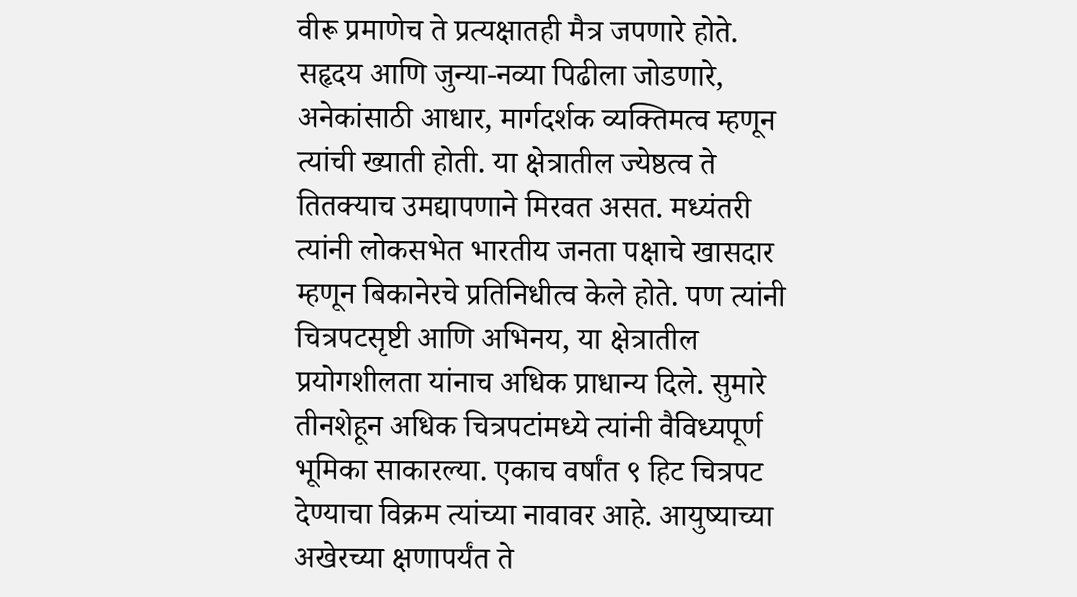वीरू प्रमाणेच ते प्रत्यक्षातही मैत्र जपणारे होते. सहृदय आणि जुन्या-नव्या पिढीला जोडणारे, अनेकांसाठी आधार, मार्गदर्शक व्यक्तिमत्व म्हणून त्यांची ख्याती होती. या क्षेत्रातील ज्येष्ठत्व ते तितक्याच उमद्यापणाने मिरवत असत. मध्यंतरी त्यांनी लोकसभेत भारतीय जनता पक्षाचे खासदार म्हणून बिकानेरचे प्रतिनिधीत्व केले होते. पण त्यांनी चित्रपटसृष्टी आणि अभिनय, या क्षेत्रातील प्रयोगशीलता यांनाच अधिक प्राधान्य दिले. सुमारे तीनशेहून अधिक चित्रपटांमध्ये त्यांनी वैविध्यपूर्ण भूमिका साकारल्या. एकाच वर्षांत ९ हिट चित्रपट देण्याचा विक्रम त्यांच्या नावावर आहे. आयुष्याच्या अखेरच्या क्षणापर्यंत ते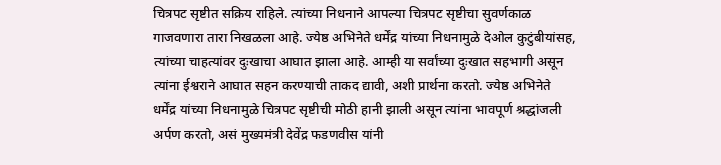चित्रपट सृष्टीत सक्रिय राहिले. त्यांच्या निधनाने आपल्या चित्रपट सृष्टीचा सुवर्णकाळ गाजवणारा तारा निखळला आहे. ज्येष्ठ अभिनेते धर्मेंद्र यांच्या निधनामुळे देओल कुटुंबीयांसह, त्यांच्या चाहत्यांवर दुःखाचा आघात झाला आहे. आम्ही या सर्वांच्या दुःखात सहभागी असून त्यांना ईश्वराने आघात सहन करण्याची ताकद द्यावी, अशी प्रार्थना करतो. ज्येष्ठ अभिनेते धर्मेंद्र यांच्या निधनामुळे चित्रपट सृष्टीची मोठी हानी झाली असून त्यांना भावपूर्ण श्रद्धांजली अर्पण करतो, असं मुख्यमंत्री देवेंद्र फडणवीस यांनी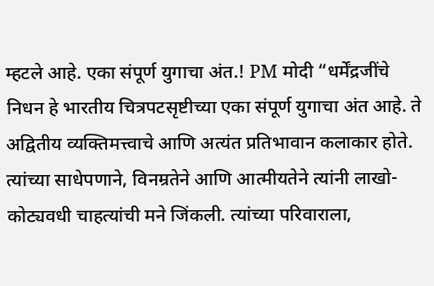म्हटले आहे. एका संपूर्ण युगाचा अंत.! PM मोदी “धर्मेंद्रजींचे निधन हे भारतीय चित्रपटसृष्टीच्या एका संपूर्ण युगाचा अंत आहे. ते अद्वितीय व्यक्तिमत्त्वाचे आणि अत्यंत प्रतिभावान कलाकार होते. त्यांच्या साधेपणाने, विनम्रतेने आणि आत्मीयतेने त्यांनी लाखो-कोट्यवधी चाहत्यांची मने जिंकली. त्यांच्या परिवाराला,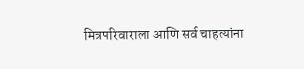मित्रपरिवाराला आणि सर्व चाहत्यांना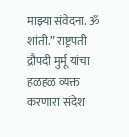माझ्या संवेदना. ॐ शांती.” राष्ट्रपती द्रौपदी मुर्मू यांचा हळहळ व्यक्त करणारा संदेश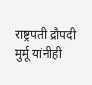राष्ट्रपती द्रौपदी मुर्मू यांनीही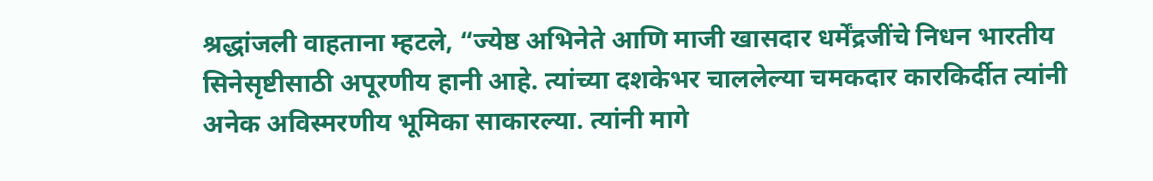श्रद्धांजली वाहताना म्हटले, “ज्येष्ठ अभिनेते आणि माजी खासदार धर्मेंद्रजींचे निधन भारतीय सिनेसृष्टीसाठी अपूरणीय हानी आहे. त्यांच्या दशकेभर चाललेल्या चमकदार कारकिर्दीत त्यांनी अनेक अविस्मरणीय भूमिका साकारल्या. त्यांनी मागे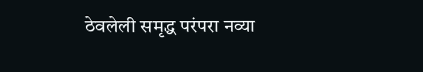ठेवलेली समृद्ध परंपरा नव्या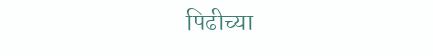पिढीच्या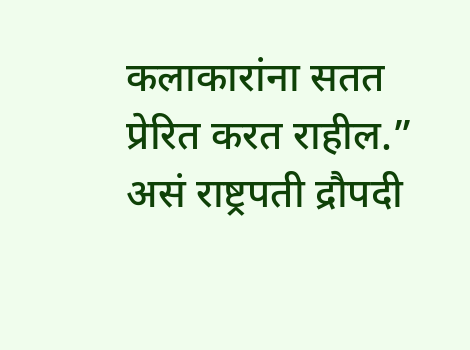कलाकारांना सतत प्रेरित करत राहील.” असं राष्ट्रपती द्रौपदी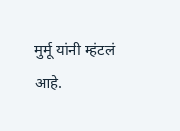मुर्मू यांनी म्हंटलं आहे.